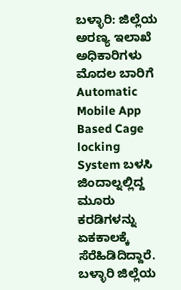ಬಳ್ಳಾರಿ: ಜಿಲ್ಲೆಯ ಅರಣ್ಯ ಇಲಾಖೆ ಅಧಿಕಾರಿಗಳು ಮೊದಲ ಬಾರಿಗೆ Automatic Mobile App Based Cage locking System ಬಳಸಿ ಜಿಂದಾಲ್ನಲ್ಲಿದ್ದ ಮೂರು ಕರಡಿಗಳನ್ನು ಏಕಕಾಲಕ್ಕೆ ಸೆರೆಹಿಡಿದಿದ್ದಾರೆ.
ಬಳ್ಳಾರಿ ಜಿಲ್ಲೆಯ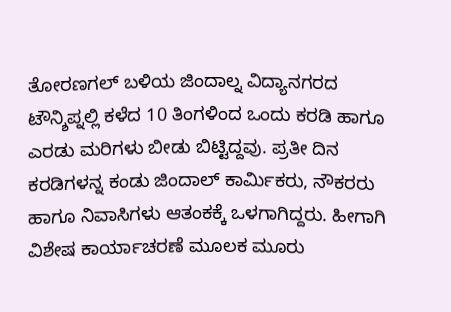ತೋರಣಗಲ್ ಬಳಿಯ ಜಿಂದಾಲ್ನ ವಿದ್ಯಾನಗರದ ಟೌನ್ಶಿಪ್ನಲ್ಲಿ ಕಳೆದ 10 ತಿಂಗಳಿಂದ ಒಂದು ಕರಡಿ ಹಾಗೂ ಎರಡು ಮರಿಗಳು ಬೀಡು ಬಿಟ್ಟಿದ್ದವು. ಪ್ರತೀ ದಿನ ಕರಡಿಗಳನ್ನ ಕಂಡು ಜಿಂದಾಲ್ ಕಾರ್ಮಿಕರು, ನೌಕರರು ಹಾಗೂ ನಿವಾಸಿಗಳು ಆತಂಕಕ್ಕೆ ಒಳಗಾಗಿದ್ದರು. ಹೀಗಾಗಿ ವಿಶೇಷ ಕಾರ್ಯಾಚರಣೆ ಮೂಲಕ ಮೂರು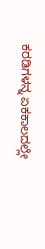ಕರಡಿಗಳನ್ನ ಏಕಕಾಲದಲ್ಲೇ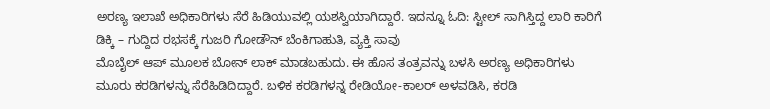ಅರಣ್ಯ ಇಲಾಖೆ ಅಧಿಕಾರಿಗಳು ಸೆರೆ ಹಿಡಿಯುವಲ್ಲಿ ಯಶಸ್ವಿಯಾಗಿದ್ದಾರೆ. ಇದನ್ನೂ ಓದಿ: ಸ್ಟೀಲ್ ಸಾಗಿಸ್ತಿದ್ದ ಲಾರಿ ಕಾರಿಗೆ ಡಿಕ್ಕಿ – ಗುದ್ದಿದ ರಭಸಕ್ಕೆ ಗುಜರಿ ಗೋಡೌನ್ ಬೆಂಕಿಗಾಹುತಿ, ವ್ಯಕ್ತಿ ಸಾವು
ಮೊಬೈಲ್ ಆಪ್ ಮೂಲಕ ಬೋನ್ ಲಾಕ್ ಮಾಡಬಹುದು. ಈ ಹೊಸ ತಂತ್ರವನ್ನು ಬಳಸಿ ಅರಣ್ಯ ಅಧಿಕಾರಿಗಳು ಮೂರು ಕರಡಿಗಳನ್ನು ಸೆರೆಹಿಡಿದಿದ್ದಾರೆ. ಬಳಿಕ ಕರಡಿಗಳನ್ನ ರೇಡಿಯೋ-ಕಾಲರ್ ಅಳವಡಿಸಿ, ಕರಡಿ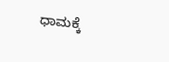ಧಾಮಕ್ಕೆ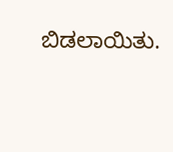ಬಿಡಲಾಯಿತು.